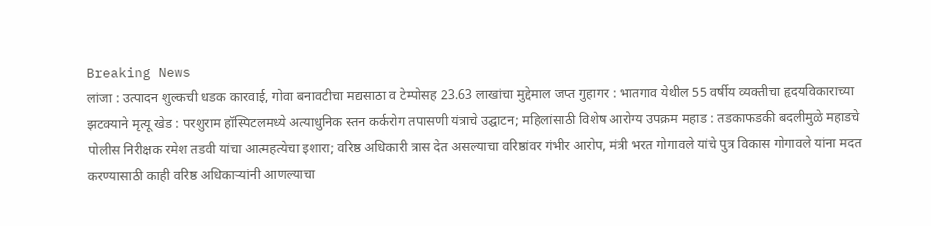Breaking News
लांजा : उत्पादन शुल्कची धडक कारवाई, गोवा बनावटीचा मद्यसाठा व टेम्पोसह 23.63 लाखांचा मुद्देमाल जप्त गुहागर : भातगाव येथील 55 वर्षीय व्यक्तीचा हृदयविकाराच्या झटक्याने मृत्यू खेड : परशुराम हॉस्पिटलमध्ये अत्याधुनिक स्तन कर्करोग तपासणी यंत्राचे उद्घाटन; महिलांसाठी विशेष आरोग्य उपक्रम महाड : तडकाफडकी बदलीमुळे महाडचे पोलीस निरीक्षक रमेश तडवी यांचा आत्महत्येचा इशारा; वरिष्ठ अधिकारी त्रास देत असल्याचा वरिष्ठांवर गंभीर आरोप, मंत्री भरत गोगावले यांचे पुत्र विकास गोगावले यांना मदत करण्यासाठी काही वरिष्ठ अधिकाऱ्यांनी आणल्याचा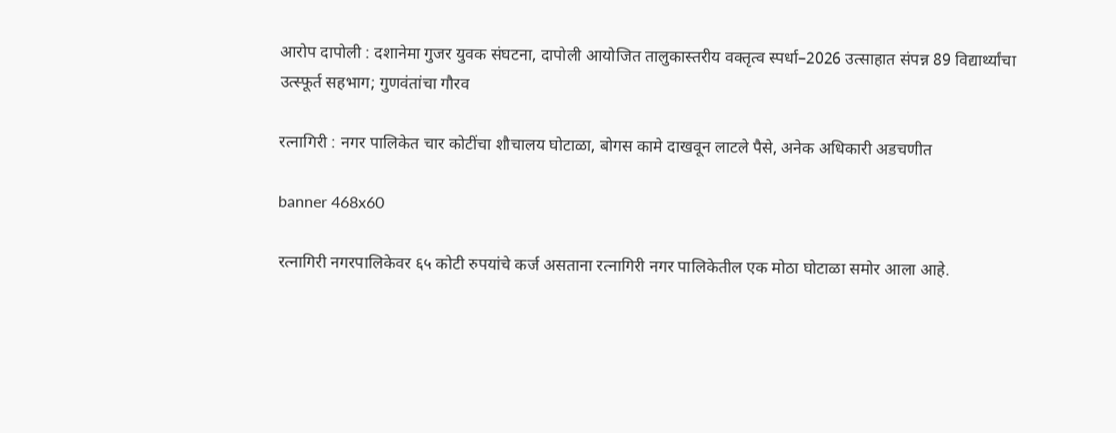आरोप दापोली : दशानेमा गुजर युवक संघटना, दापोली आयोजित तालुकास्तरीय वक्तृत्व स्पर्धा–2026 उत्साहात संपन्न 89 विद्यार्थ्यांचा उत्स्फूर्त सहभाग; गुणवंतांचा गौरव

रत्नागिरी : नगर पालिकेत चार कोटींचा शौचालय घोटाळा, बोगस कामे दाखवून लाटले पैसे, अनेक अधिकारी अडचणीत

banner 468x60

रत्नागिरी नगरपालिकेवर ६५ कोटी रुपयांचे कर्ज असताना रत्नागिरी नगर पालिकेतील एक मोठा घोटाळा समोर आला आहे.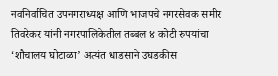नवनिर्वाचित उपनगराध्यक्ष आणि भाजपचे नगरसेवक समीर तिवरेकर यांनी नगरपालिकेतील तब्बल ४ कोटी रुपयांचा ‘शौचालय घोटाळा’ अत्यंत धाडसाने उघडकीस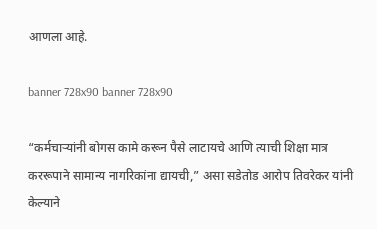आणला आहे.

banner 728x90 banner 728x90

“कर्मचाऱ्यांनी बोगस कामे करून पैसे लाटायचे आणि त्याची शिक्षा मात्र कररूपाने सामान्य नागरिकांना द्यायची,” असा सडेतोड आरोप तिवरेकर यांनी केल्याने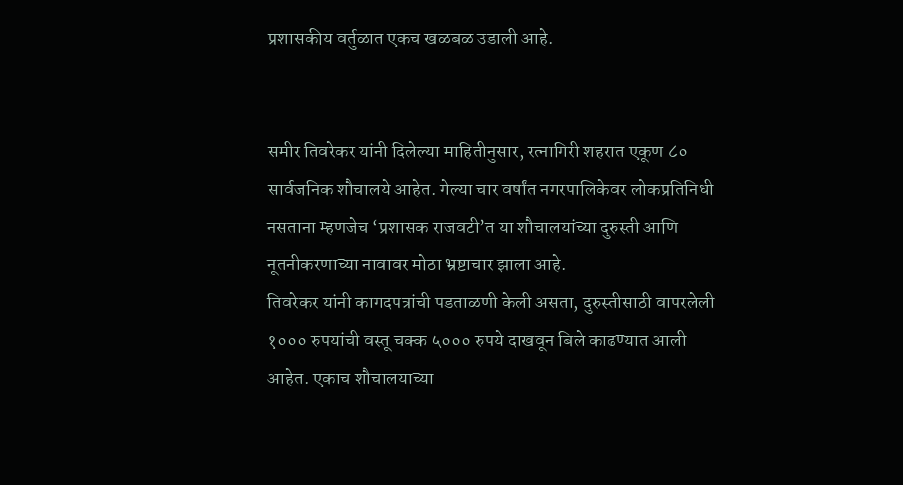प्रशासकीय वर्तुळात एकच खळबळ उडाली आहे.


समीर तिवरेकर यांनी दिलेल्या माहितीनुसार, रत्नागिरी शहरात एकूण ८० सार्वजनिक शौचालये आहेत. गेल्या चार वर्षांत नगरपालिकेवर लोकप्रतिनिधी नसताना म्हणजेच ‘प्रशासक राजवटी’त या शौचालयांच्या दुरुस्ती आणि नूतनीकरणाच्या नावावर मोठा भ्रष्टाचार झाला आहे.
तिवरेकर यांनी कागदपत्रांची पडताळणी केली असता, दुरुस्तीसाठी वापरलेली १००० रुपयांची वस्तू चक्क ५००० रुपये दाखवून बिले काढण्यात आली आहेत. एकाच शौचालयाच्या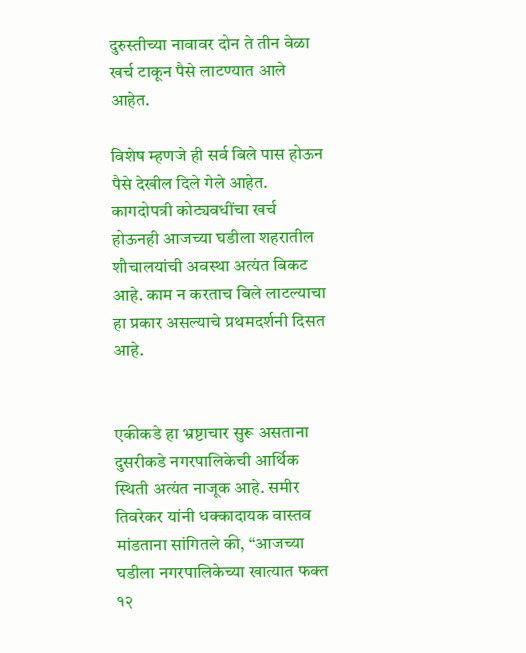दुरुस्तीच्या नावावर दोन ते तीन वेळा खर्च टाकून पैसे लाटण्यात आले आहेत.

विशेष म्हणजे ही सर्व बिले पास होऊन पैसे देखील दिले गेले आहेत. कागदोपत्री कोट्यवधींचा खर्च होऊनही आजच्या घडीला शहरातील शौचालयांची अवस्था अत्यंत बिकट आहे. काम न करताच बिले लाटल्याचा हा प्रकार असल्याचे प्रथमदर्शनी दिसत आहे.


एकीकडे हा भ्रष्टाचार सुरू असताना दुसरीकडे नगरपालिकेची आर्थिक स्थिती अत्यंत नाजूक आहे. समीर तिवरेकर यांनी धक्कादायक वास्तव मांडताना सांगितले की, “आजच्या घडीला नगरपालिकेच्या खात्यात फक्त १२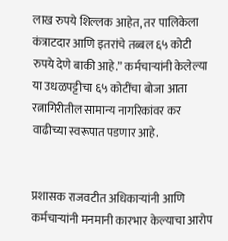लाख रुपये शिल्लक आहेत, तर पालिकेला कंत्राटदार आणि इतरांचे तब्बल ६५ कोटी रुपये देणे बाकी आहे.” कर्मचाऱ्यांनी केलेल्या या उधळपट्टीचा ६५ कोटींचा बोजा आता रत्नागिरीतील सामान्य नागरिकांवर कर वाढीच्या स्वरूपात पडणार आहे.


प्रशासक राजवटीत अधिकाऱ्यांनी आणि कर्मचाऱ्यांनी मनमानी कारभार केल्याचा आरोप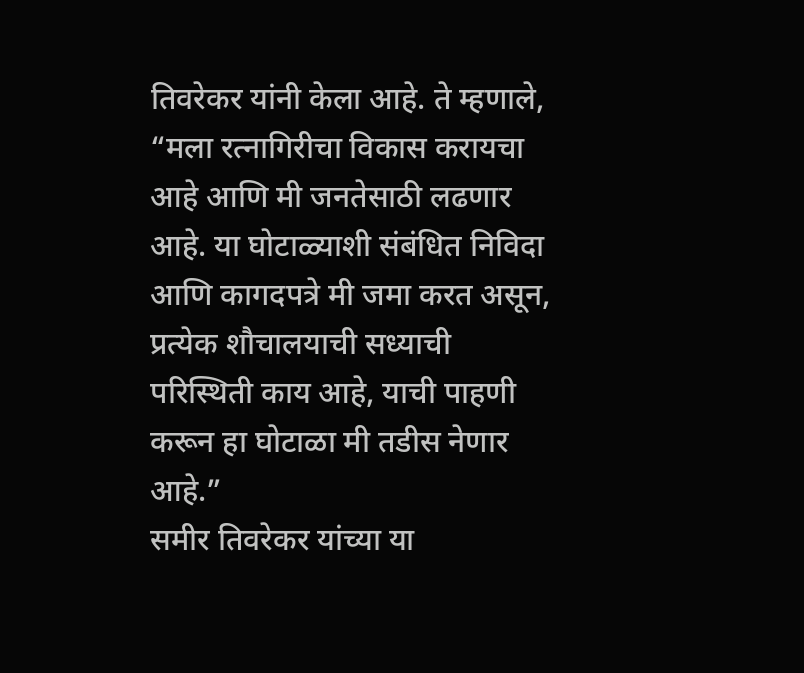तिवरेकर यांनी केला आहे. ते म्हणाले, “मला रत्नागिरीचा विकास करायचा आहे आणि मी जनतेसाठी लढणार आहे. या घोटाळ्याशी संबंधित निविदा आणि कागदपत्रे मी जमा करत असून, प्रत्येक शौचालयाची सध्याची परिस्थिती काय आहे, याची पाहणी करून हा घोटाळा मी तडीस नेणार आहे.”
समीर तिवरेकर यांच्या या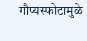गौप्यस्फोटामुळे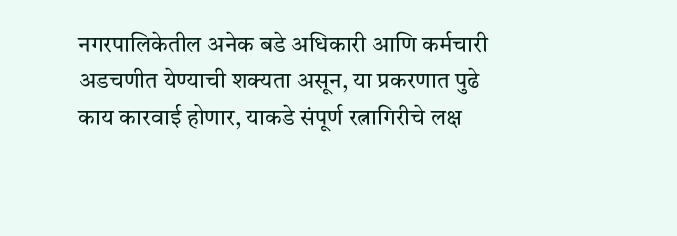नगरपालिकेतील अनेक बडे अधिकारी आणि कर्मचारी अडचणीत येण्याची शक्यता असून, या प्रकरणात पुढे काय कारवाई होणार, याकडे संपूर्ण रत्नागिरीचे लक्ष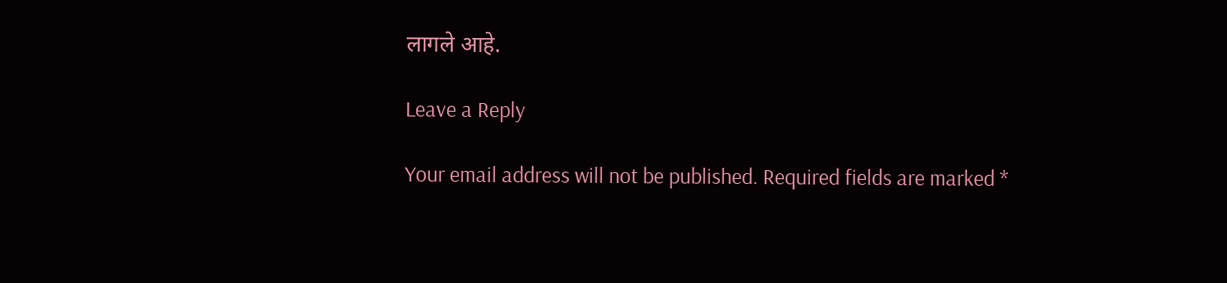लागले आहे.

Leave a Reply

Your email address will not be published. Required fields are marked *